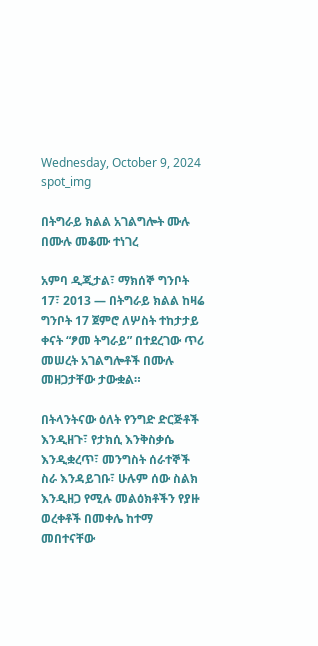Wednesday, October 9, 2024
spot_img

በትግራይ ክልል አገልግሎት ሙሉ በሙሉ መቆሙ ተነገረ

አምባ ዲጂታል፣ ማክሰኞ ግንቦት 17፣ 2013 ― በትግራይ ክልል ከዛሬ ግንቦት 17 ጀምሮ ለሦስት ተከታታይ ቀናት “ፆመ ትግራይ” በተደረገው ጥሪ መሠረት አገልግሎቶች በሙሉ መዘጋታቸው ታውቋል።

በትላንትናው ዕለት የንግድ ድርጅቶች እንዲዘጉ፣ የታክሲ እንቅስቃሴ እንዲቋረጥ፣ መንግስት ሰራተኞች ስራ እንዳይገቡ፣ ሁሉም ሰው ስልክ እንዲዘጋ የሚሉ መልዕክቶችን የያዙ ወረቀቶች በመቀሌ ከተማ መበተናቸው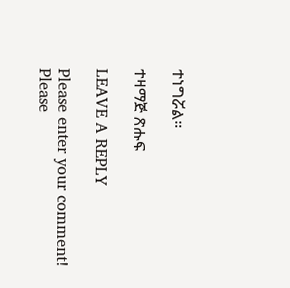ተነግሯል።

ተዛማጅ ጽሑፍ

LEAVE A REPLY

Please enter your comment!
Please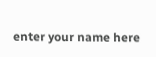enter your name here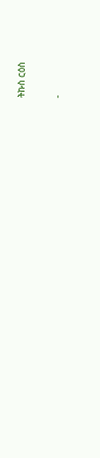ትኩስ ርዕስ

-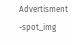Advertisment -spot_img